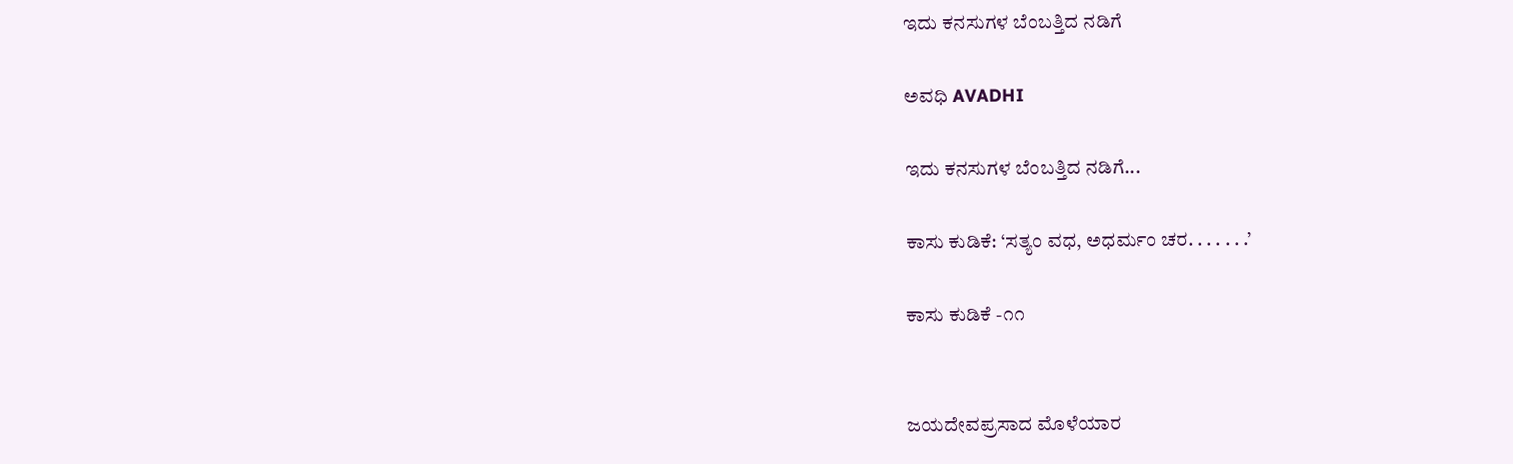ಇದು ಕನಸುಗಳ ಬೆಂಬತ್ತಿದ ನಡಿಗೆ‍

ಅವಧಿ AVADHI

ಇದು ಕನಸುಗಳ ಬೆಂಬತ್ತಿದ ನಡಿಗೆ...

ಕಾಸು ಕುಡಿಕೆ: ‘ಸತ್ಯಂ ವಧ, ಅಧರ್ಮಂ ಚರ. . . . . . .’

ಕಾಸು ಕುಡಿಕೆ -೧೧


ಜಯದೇವಪ್ರಸಾದ ಮೊಳೆಯಾರ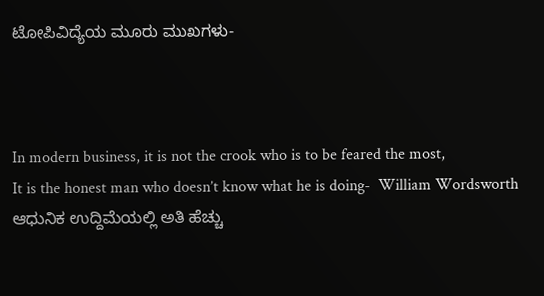ಟೋಪಿವಿದ್ಯೆಯ ಮೂರು ಮುಖಗಳು-



In modern business, it is not the crook who is to be feared the most,
It is the honest man who doesn’t know what he is doing-  William Wordsworth
ಆಧುನಿಕ ಉದ್ದಿಮೆಯಲ್ಲಿ ಅತಿ ಹೆಚ್ಚು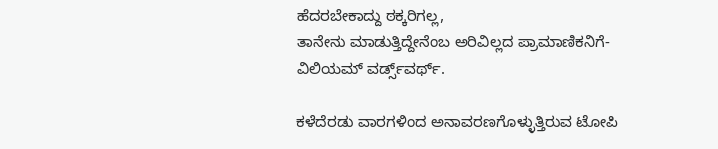ಹೆದರಬೇಕಾದ್ದು ಠಕ್ಕರಿಗಲ್ಲ,
ತಾನೇನು ಮಾಡುತ್ತಿದ್ದೇನೆಂಬ ಅರಿವಿಲ್ಲದ ಪ್ರಾಮಾಣಿಕನಿಗೆ-  ವಿಲಿಯಮ್ ವರ್ಡ್ಸ್‌ವರ್ಥ್.

ಕಳೆದೆರಡು ವಾರಗಳಿಂದ ಅನಾವರಣಗೊಳ್ಳುತ್ತಿರುವ ಟೋಪಿ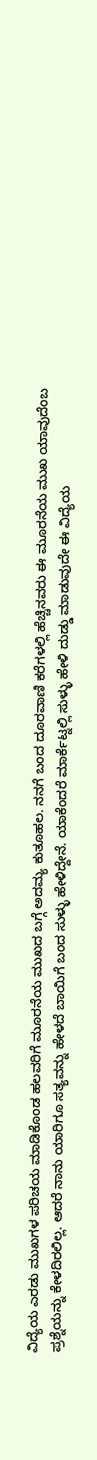ವಿದ್ಯೆಯ ಎರಡು ಮುಖಗಳ ಪರಿಚಯ ಮಾಡಿಕೊಂಡ ಹಲವರಿಗೆ ಮೂರನೆಯ ಮುಖದ ಬಗ್ಗೆ ಅದಮ್ಯ ಕುತೂಹಲ. ನನಗೆ ಬಂದ ದೂರವಾಣಿ ಕರೆಗಳಲ್ಲಿ ಹೆಚ್ಚಿನವರು ಈ ಮೂರನೆಯ ಮುಖ ಯಾವುದೆಂಬ ಪ್ರಶ್ನೆಯನ್ನು ಕೇಳದಿರಲಿಲ್ಲ. ಆದರೆ ನಾನು ಯಾರಿಗೂ ಸತ್ಯವನ್ನು ಹೇಳದೆ ಬಾಯಿಗೆ ಬಂದ ಸುಳ್ಳು ಹೇಳಿದ್ದೇನೆ. ಯಾಕೆಂದರೆ ಮಾರ್ಕೆಟ್ನಲ್ಲಿ ಸುಳ್ಳು ಹೇಳಿ ದುಡ್ಡು ಮಾಡುವುದೇ ಈ ವಿದ್ಯೆಯ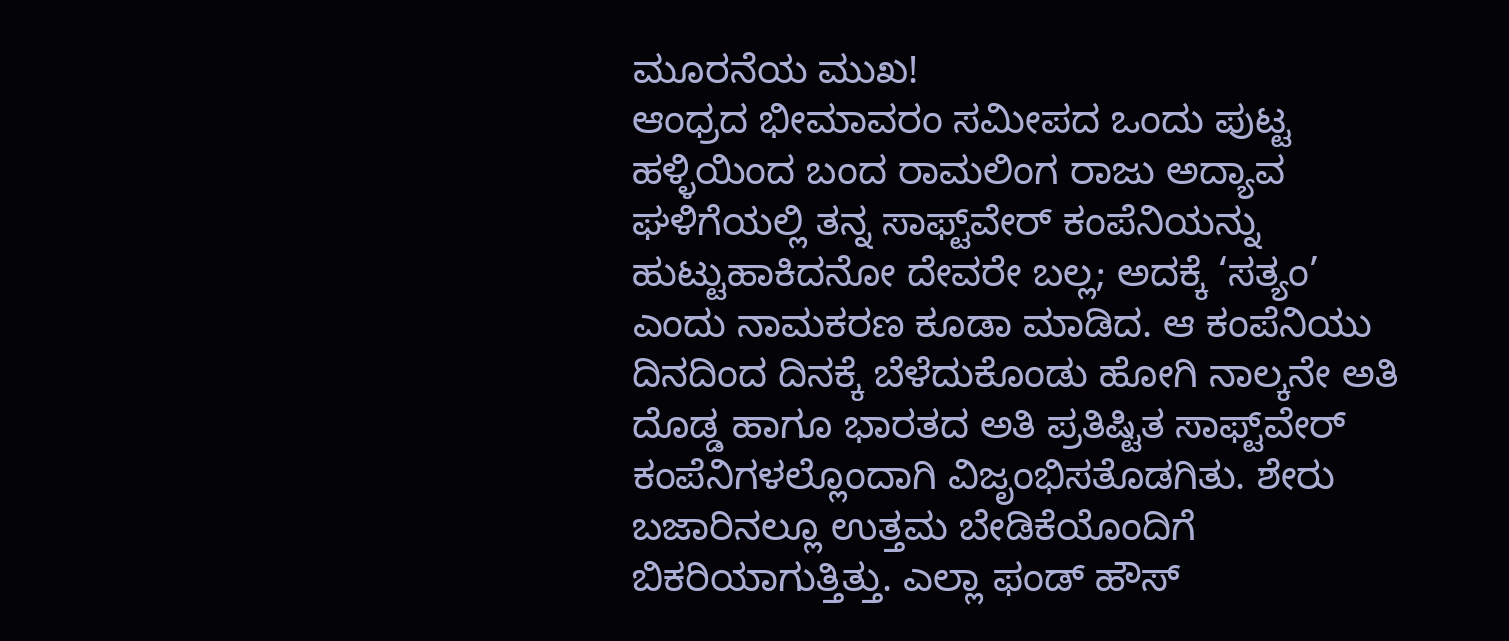ಮೂರನೆಯ ಮುಖ!
ಆಂಧ್ರದ ಭೀಮಾವರಂ ಸಮೀಪದ ಒಂದು ಪುಟ್ಟ ಹಳ್ಳಿಯಿಂದ ಬಂದ ರಾಮಲಿಂಗ ರಾಜು ಅದ್ಯಾವ ಘಳಿಗೆಯಲ್ಲಿ ತನ್ನ ಸಾಫ್ಟ್‌ವೇರ್ ಕಂಪೆನಿಯನ್ನು ಹುಟ್ಟುಹಾಕಿದನೋ ದೇವರೇ ಬಲ್ಲ; ಅದಕ್ಕೆ ‘ಸತ್ಯಂ’ ಎಂದು ನಾಮಕರಣ ಕೂಡಾ ಮಾಡಿದ. ಆ ಕಂಪೆನಿಯು ದಿನದಿಂದ ದಿನಕ್ಕೆ ಬೆಳೆದುಕೊಂಡು ಹೋಗಿ ನಾಲ್ಕನೇ ಅತಿ ದೊಡ್ಡ ಹಾಗೂ ಭಾರತದ ಅತಿ ಪ್ರತಿಷ್ಟಿತ ಸಾಫ್ಟ್‌ವೇರ್ ಕಂಪೆನಿಗಳಲ್ಲೊಂದಾಗಿ ವಿಜೃಂಭಿಸತೊಡಗಿತು. ಶೇರು ಬಜಾರಿನಲ್ಲೂ ಉತ್ತಮ ಬೇಡಿಕೆಯೊಂದಿಗೆ ಬಿಕರಿಯಾಗುತ್ತಿತ್ತು. ಎಲ್ಲಾ ಫಂಡ್ ಹೌಸ್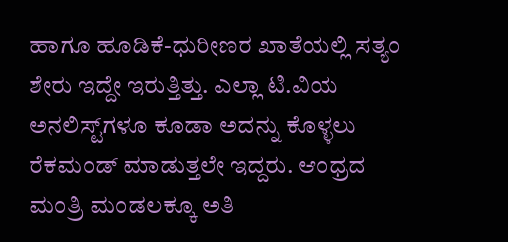ಹಾಗೂ ಹೂಡಿಕೆ-ಧುರೀಣರ ಖಾತೆಯಲ್ಲಿ ಸತ್ಯಂ ಶೇರು ಇದ್ದೇ ಇರುತ್ತಿತ್ತು. ಎಲ್ಲಾ ಟಿ.ವಿಯ ಅನಲಿಸ್ಟ್‌ಗಳೂ ಕೂಡಾ ಅದನ್ನು ಕೊಳ್ಳಲು ರೆಕಮಂಡ್ ಮಾಡುತ್ತಲೇ ಇದ್ದರು. ಆಂಧ್ರದ ಮಂತ್ರಿ ಮಂಡಲಕ್ಕೂ ಅತಿ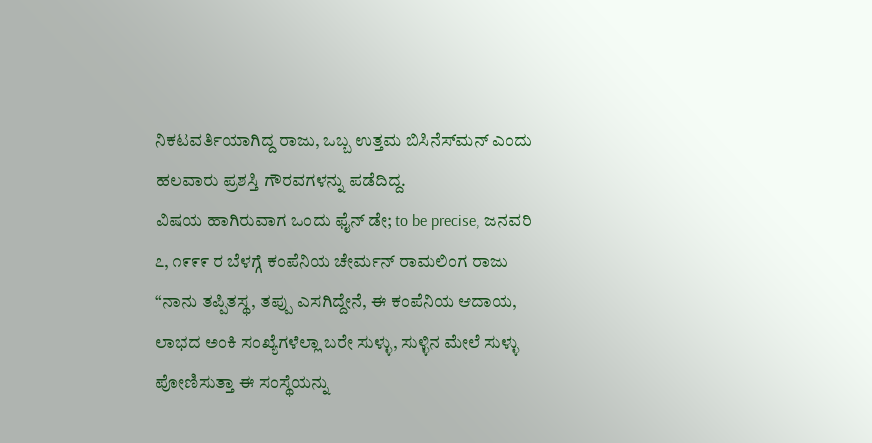ನಿಕಟವರ್ತಿಯಾಗಿದ್ದ ರಾಜು, ಒಬ್ಬ ಉತ್ತಮ ಬಿಸಿನೆಸ್‌ಮನ್ ಎಂದು ಹಲವಾರು ಪ್ರಶಸ್ತಿ ಗೌರವಗಳನ್ನು ಪಡೆದಿದ್ದ.
ವಿಷಯ ಹಾಗಿರುವಾಗ ಒಂದು ಫೈನ್ ಡೇ; to be precise, ಜನವರಿ ೭, ೧೯೯೯ ರ ಬೆಳಗ್ಗೆ ಕಂಪೆನಿಯ ಚೇರ್ಮನ್ ರಾಮಲಿಂಗ ರಾಜು “ನಾನು ತಪ್ಪಿತಸ್ಥ, ತಪ್ಪು ಎಸಗಿದ್ದೇನೆ, ಈ ಕಂಪೆನಿಯ ಆದಾಯ, ಲಾಭದ ಅಂಕಿ ಸಂಖ್ಯೆಗಳೆಲ್ಲಾ ಬರೇ ಸುಳ್ಳು, ಸುಳ್ಳಿನ ಮೇಲೆ ಸುಳ್ಳು ಪೋಣಿಸುತ್ತಾ ಈ ಸಂಸ್ಥೆಯನ್ನು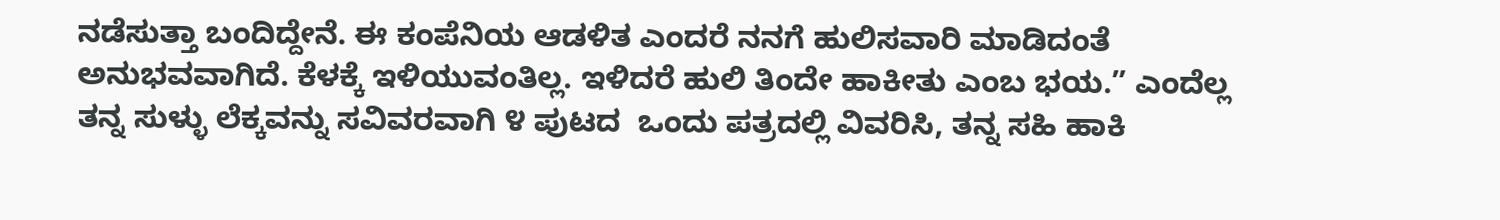ನಡೆಸುತ್ತಾ ಬಂದಿದ್ದೇನೆ. ಈ ಕಂಪೆನಿಯ ಆಡಳಿತ ಎಂದರೆ ನನಗೆ ಹುಲಿಸವಾರಿ ಮಾಡಿದಂತೆ ಅನುಭವವಾಗಿದೆ. ಕೆಳಕ್ಕೆ ಇಳಿಯುವಂತಿಲ್ಲ. ಇಳಿದರೆ ಹುಲಿ ತಿಂದೇ ಹಾಕೀತು ಎಂಬ ಭಯ.” ಎಂದೆಲ್ಲ ತನ್ನ ಸುಳ್ಳು ಲೆಕ್ಕವನ್ನು ಸವಿವರವಾಗಿ ೪ ಪುಟದ  ಒಂದು ಪತ್ರದಲ್ಲಿ ವಿವರಿಸಿ, ತನ್ನ ಸಹಿ ಹಾಕಿ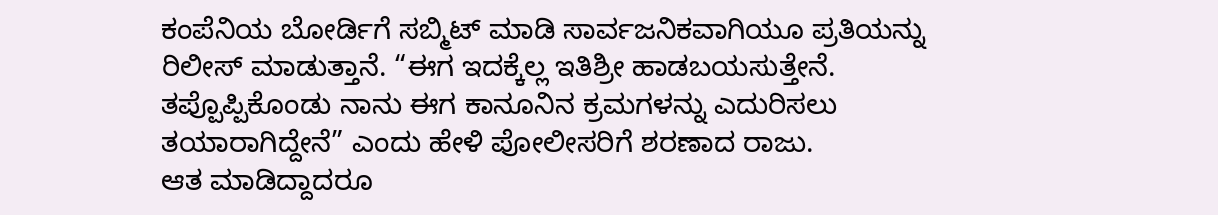ಕಂಪೆನಿಯ ಬೋರ್ಡಿಗೆ ಸಬ್ಮಿಟ್ ಮಾಡಿ ಸಾರ್ವಜನಿಕವಾಗಿಯೂ ಪ್ರತಿಯನ್ನು ರಿಲೀಸ್ ಮಾಡುತ್ತಾನೆ. “ಈಗ ಇದಕ್ಕೆಲ್ಲ ಇತಿಶ್ರೀ ಹಾಡಬಯಸುತ್ತೇನೆ. ತಪ್ಪೊಪ್ಪಿಕೊಂಡು ನಾನು ಈಗ ಕಾನೂನಿನ ಕ್ರಮಗಳನ್ನು ಎದುರಿಸಲು ತಯಾರಾಗಿದ್ದೇನೆ” ಎಂದು ಹೇಳಿ ಪೋಲೀಸರಿಗೆ ಶರಣಾದ ರಾಜು.
ಆತ ಮಾಡಿದ್ದಾದರೂ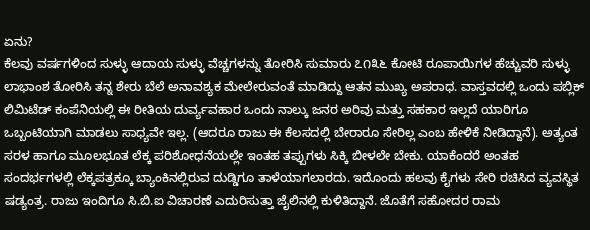ಏನು?
ಕೆಲವು ವರ್ಷಗಳಿಂದ ಸುಳ್ಳು ಆದಾಯ ಸುಳ್ಳು ವೆಚ್ಚಗಳನ್ನು ತೋರಿಸಿ ಸುಮಾರು ೭೧೩೬ ಕೋಟಿ ರೂಪಾಯಿಗಳ ಹೆಚ್ಚುವರಿ ಸುಳ್ಳು ಲಾಭಾಂಶ ತೋರಿಸಿ ತನ್ನ ಶೇರು ಬೆಲೆ ಅನಾವಶ್ಯಕ ಮೇಲೇರುವಂತೆ ಮಾಡಿದ್ದು ಆತನ ಮುಖ್ಯ ಅಪರಾಧ. ವಾಸ್ತವದಲ್ಲಿ ಒಂದು ಪಬ್ಲಿಕ್ ಲಿಮಿಟೆಡ್ ಕಂಪೆನಿಯಲ್ಲಿ ಈ ರೀತಿಯ ದುರ್ವ್ಯವಹಾರ ಒಂದು ನಾಲ್ಕು ಜನರ ಅರಿವು ಮತ್ತು ಸಹಕಾರ ಇಲ್ಲದೆ ಯಾರಿಗೂ ಒಬ್ಬಂಟಿಯಾಗಿ ಮಾಡಲು ಸಾಧ್ಯವೇ ಇಲ್ಲ. (ಆದರೂ ರಾಜು ಈ ಕೆಲಸದಲ್ಲಿ ಬೇರಾರೂ ಸೇರಿಲ್ಲ ಎಂಬ ಹೇಳಿಕೆ ನೀಡಿದ್ದಾನೆ). ಅತ್ಯಂತ ಸರಳ ಹಾಗೂ ಮೂಲಭೂತ ಲೆಕ್ಕ ಪರಿಶೋಧನೆಯಲ್ಲೇ ಇಂತಹ ತಪ್ಪುಗಳು ಸಿಕ್ಕಿ ಬೀಳಲೇ ಬೇಕು. ಯಾಕೆಂದರೆ ಅಂತಹ ಸಂದರ್ಭಗಳಲ್ಲಿ ಲೆಕ್ಕಪತ್ರಕ್ಕೂ ಬ್ಯಾಂಕಿನಲ್ಲಿರುವ ದುಡ್ಡಿಗೂ ತಾಳೆಯಾಗಲಾರದು. ಇದೊಂದು ಹಲವು ಕೈಗಳು ಸೇರಿ ರಚಿಸಿದ ವ್ಯವಸ್ಥಿತ ಷಡ್ಯಂತ್ರ. ರಾಜು ಇಂದಿಗೂ ಸಿ.ಬಿ.ಐ ವಿಚಾರಣೆ ಎದುರಿಸುತ್ತಾ ಜೈಲಿನಲ್ಲಿ ಕುಳಿತಿದ್ದಾನೆ. ಜೊತೆಗೆ ಸಹೋದರ ರಾಮ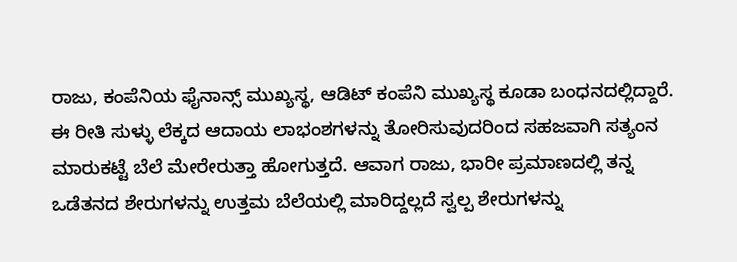ರಾಜು, ಕಂಪೆನಿಯ ಫೈನಾನ್ಸ್ ಮುಖ್ಯಸ್ಥ, ಆಡಿಟ್ ಕಂಪೆನಿ ಮುಖ್ಯಸ್ಥ ಕೂಡಾ ಬಂಧನದಲ್ಲಿದ್ದಾರೆ.
ಈ ರೀತಿ ಸುಳ್ಳು ಲೆಕ್ಕದ ಆದಾಯ ಲಾಭಂಶಗಳನ್ನು ತೋರಿಸುವುದರಿಂದ ಸಹಜವಾಗಿ ಸತ್ಯಂನ ಮಾರುಕಟ್ಟೆ ಬೆಲೆ ಮೇರೇರುತ್ತಾ ಹೋಗುತ್ತದೆ. ಆವಾಗ ರಾಜು, ಭಾರೀ ಪ್ರಮಾಣದಲ್ಲಿ ತನ್ನ ಒಡೆತನದ ಶೇರುಗಳನ್ನು ಉತ್ತಮ ಬೆಲೆಯಲ್ಲಿ ಮಾರಿದ್ದಲ್ಲದೆ ಸ್ವಲ್ಪ ಶೇರುಗಳನ್ನು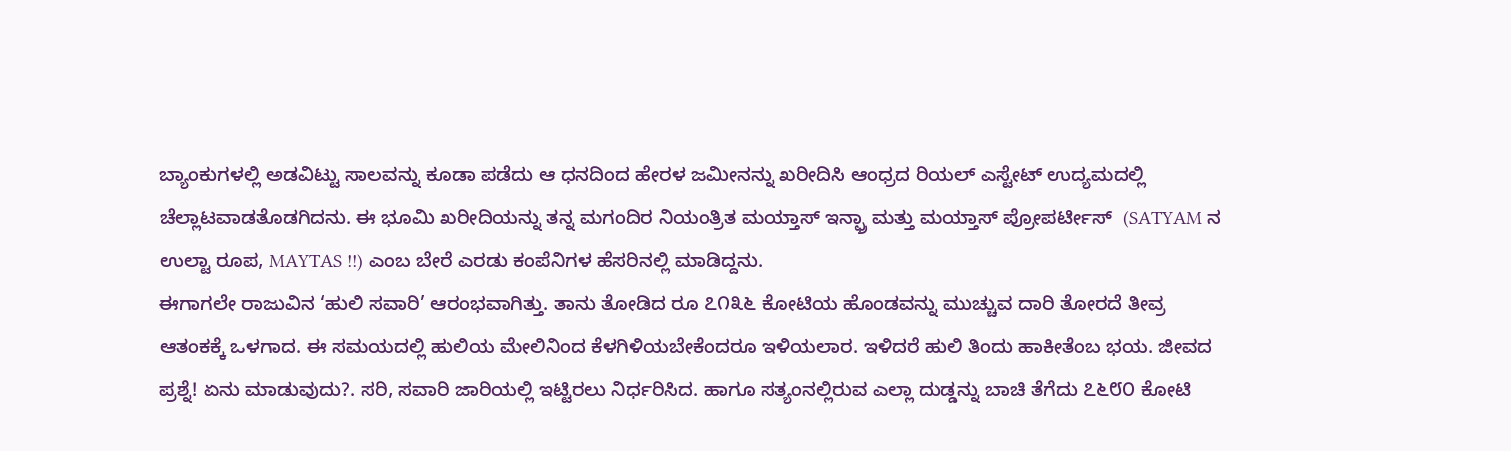ಬ್ಯಾಂಕುಗಳಲ್ಲಿ ಅಡವಿಟ್ಟು ಸಾಲವನ್ನು ಕೂಡಾ ಪಡೆದು ಆ ಧನದಿಂದ ಹೇರಳ ಜಮೀನನ್ನು ಖರೀದಿಸಿ ಆಂಧ್ರದ ರಿಯಲ್ ಎಸ್ಟೇಟ್ ಉದ್ಯಮದಲ್ಲಿ ಚೆಲ್ಲಾಟವಾಡತೊಡಗಿದನು. ಈ ಭೂಮಿ ಖರೀದಿಯನ್ನು ತನ್ನ ಮಗಂದಿರ ನಿಯಂತ್ರಿತ ಮಯ್ತಾಸ್ ಇನ್ಫ್ರಾ ಮತ್ತು ಮಯ್ತಾಸ್ ಪ್ರೋಪರ್ಟೀಸ್  (SATYAM ನ ಉಲ್ಟಾ ರೂಪ, MAYTAS !!) ಎಂಬ ಬೇರೆ ಎರಡು ಕಂಪೆನಿಗಳ ಹೆಸರಿನಲ್ಲಿ ಮಾಡಿದ್ದನು.
ಈಗಾಗಲೇ ರಾಜುವಿನ ‘ಹುಲಿ ಸವಾರಿ’ ಆರಂಭವಾಗಿತ್ತು. ತಾನು ತೋಡಿದ ರೂ ೭೧೩೬ ಕೋಟಿಯ ಹೊಂಡವನ್ನು ಮುಚ್ಚುವ ದಾರಿ ತೋರದೆ ತೀವ್ರ ಆತಂಕಕ್ಕೆ ಒಳಗಾದ. ಈ ಸಮಯದಲ್ಲಿ ಹುಲಿಯ ಮೇಲಿನಿಂದ ಕೆಳಗಿಳಿಯಬೇಕೆಂದರೂ ಇಳಿಯಲಾರ. ಇಳಿದರೆ ಹುಲಿ ತಿಂದು ಹಾಕೀತೆಂಬ ಭಯ. ಜೀವದ ಪ್ರಶ್ನೆ! ಏನು ಮಾಡುವುದು?. ಸರಿ, ಸವಾರಿ ಜಾರಿಯಲ್ಲಿ ಇಟ್ಟಿರಲು ನಿರ್ಧರಿಸಿದ. ಹಾಗೂ ಸತ್ಯಂನಲ್ಲಿರುವ ಎಲ್ಲಾ ದುಡ್ಡನ್ನು ಬಾಚಿ ತೆಗೆದು ೭೬೮೦ ಕೋಟಿ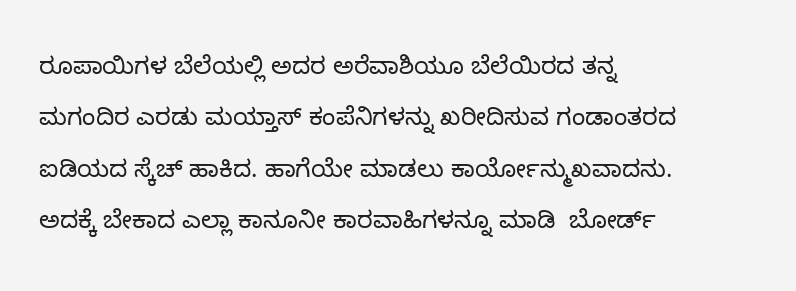ರೂಪಾಯಿಗಳ ಬೆಲೆಯಲ್ಲಿ ಅದರ ಅರೆವಾಶಿಯೂ ಬೆಲೆಯಿರದ ತನ್ನ ಮಗಂದಿರ ಎರಡು ಮಯ್ತಾಸ್ ಕಂಪೆನಿಗಳನ್ನು ಖರೀದಿಸುವ ಗಂಡಾಂತರದ ಐಡಿಯದ ಸ್ಕೆಚ್ ಹಾಕಿದ. ಹಾಗೆಯೇ ಮಾಡಲು ಕಾರ್ಯೋನ್ಮುಖವಾದನು. ಅದಕ್ಕೆ ಬೇಕಾದ ಎಲ್ಲಾ ಕಾನೂನೀ ಕಾರವಾಹಿಗಳನ್ನೂ ಮಾಡಿ  ಬೋರ್ಡ್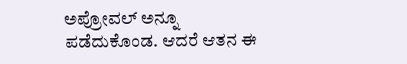ಅಪ್ರೋವಲ್ ಅನ್ನೂ ಪಡೆದುಕೊಂಡ. ಆದರೆ ಆತನ ಈ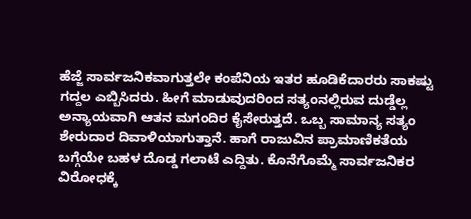ಹೆಜ್ಜೆ ಸಾರ್ವಜನಿಕವಾಗುತ್ತಲೇ ಕಂಪೆನಿಯ ಇತರ ಹೂಡಿಕೆದಾರರು ಸಾಕಷ್ಟು ಗದ್ದಲ ಎಬ್ಬಿಸಿದರು. ಹೀಗೆ ಮಾಡುವುದರಿಂದ ಸತ್ಯಂನಲ್ಲಿರುವ ದುಡ್ಡೆಲ್ಲ ಅನ್ಯಾಯವಾಗಿ ಆತನ ಮಗಂದಿರ ಕೈಸೇರುತ್ತದೆ. ಒಬ್ಬ ಸಾಮಾನ್ಯ ಸತ್ಯಂ ಶೇರುದಾರ ದಿವಾಳಿಯಾಗುತ್ತಾನೆ. ಹಾಗೆ ರಾಜುವಿನ ಪ್ರಾಮಾಣಿಕತೆಯ ಬಗ್ಗೆಯೇ ಬಹಳ ದೊಡ್ಡ ಗಲಾಟೆ ಎದ್ದಿತು. ಕೊನೆಗೊಮ್ಮೆ ಸಾರ್ವಜನಿಕರ ವಿರೋಧಕ್ಕೆ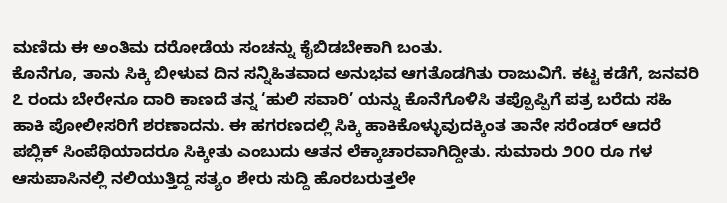ಮಣಿದು ಈ ಅಂತಿಮ ದರೋಡೆಯ ಸಂಚನ್ನು ಕೈಬಿಡಬೇಕಾಗಿ ಬಂತು.
ಕೊನೆಗೂ, ತಾನು ಸಿಕ್ಕಿ ಬೀಳುವ ದಿನ ಸನ್ನಿಹಿತವಾದ ಅನುಭವ ಆಗತೊಡಗಿತು ರಾಜುವಿಗೆ. ಕಟ್ಟ ಕಡೆಗೆ, ಜನವರಿ ೭ ರಂದು ಬೇರೇನೂ ದಾರಿ ಕಾಣದೆ ತನ್ನ ‘ಹುಲಿ ಸವಾರಿ’ ಯನ್ನು ಕೊನೆಗೊಳಿಸಿ ತಪ್ಪೊಪ್ಪಿಗೆ ಪತ್ರ ಬರೆದು ಸಹಿ ಹಾಕಿ ಪೋಲೀಸರಿಗೆ ಶರಣಾದನು. ಈ ಹಗರಣದಲ್ಲಿ ಸಿಕ್ಕಿ ಹಾಕಿಕೊಳ್ಳುವುದಕ್ಕಿಂತ ತಾನೇ ಸರೆಂಡರ್ ಆದರೆ ಪಬ್ಲಿಕ್ ಸಿಂಪೆಥಿಯಾದರೂ ಸಿಕ್ಕೀತು ಎಂಬುದು ಆತನ ಲೆಕ್ಕಾಚಾರವಾಗಿದ್ದೀತು. ಸುಮಾರು ೨೦೦ ರೂ ಗಳ ಆಸುಪಾಸಿನಲ್ಲಿ ನಲಿಯುತ್ತಿದ್ದ ಸತ್ಯಂ ಶೇರು ಸುದ್ದಿ ಹೊರಬರುತ್ತಲೇ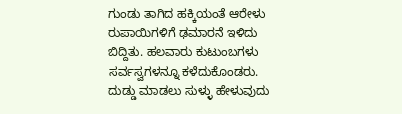ಗುಂಡು ತಾಗಿದ ಹಕ್ಕಿಯಂತೆ ಆರೇಳು ರುಪಾಯಿಗಳಿಗೆ ಢಮಾರನೆ ಇಳಿದು ಬಿದ್ದಿತು. ಹಲವಾರು ಕುಟುಂಬಗಳು ಸರ್ವಸ್ವಗಳನ್ನೂ ಕಳೆದುಕೊಂಡರು.
ದುಡ್ಡು ಮಾಡಲು ಸುಳ್ಳು ಹೇಳುವುದು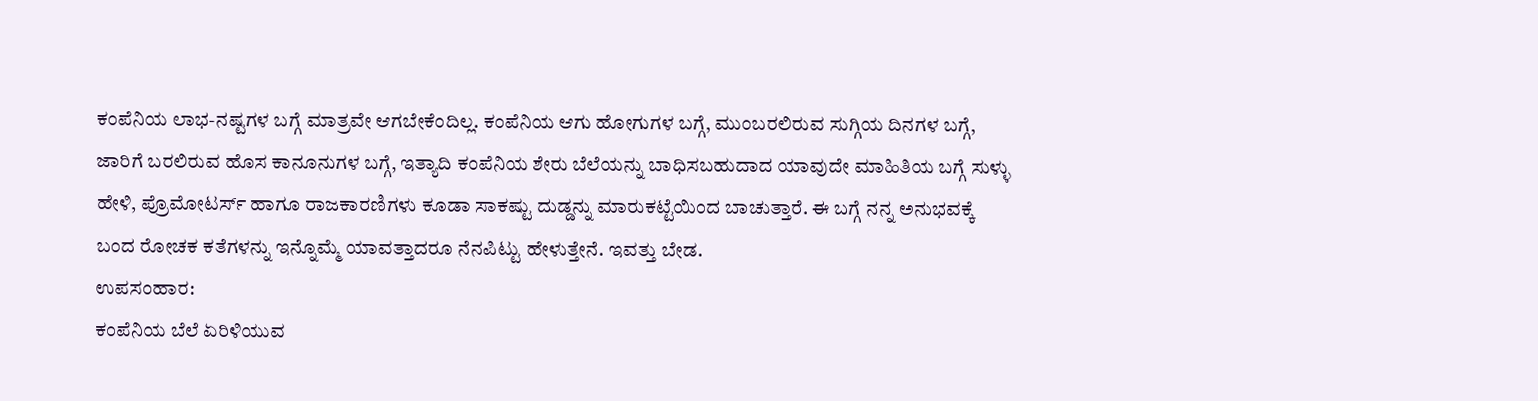ಕಂಪೆನಿಯ ಲಾಭ-ನಷ್ಟಗಳ ಬಗ್ಗೆ ಮಾತ್ರವೇ ಆಗಬೇಕೆಂದಿಲ್ಲ. ಕಂಪೆನಿಯ ಆಗು ಹೋಗುಗಳ ಬಗ್ಗೆ, ಮುಂಬರಲಿರುವ ಸುಗ್ಗಿಯ ದಿನಗಳ ಬಗ್ಗೆ, ಜಾರಿಗೆ ಬರಲಿರುವ ಹೊಸ ಕಾನೂನುಗಳ ಬಗ್ಗೆ, ಇತ್ಯಾದಿ ಕಂಪೆನಿಯ ಶೇರು ಬೆಲೆಯನ್ನು ಬಾಧಿಸಬಹುದಾದ ಯಾವುದೇ ಮಾಹಿತಿಯ ಬಗ್ಗೆ ಸುಳ್ಳು ಹೇಳಿ, ಪ್ರೊಮೋಟರ್ಸ್ ಹಾಗೂ ರಾಜಕಾರಣಿಗಳು ಕೂಡಾ ಸಾಕಷ್ಟು ದುಡ್ಡನ್ನು ಮಾರುಕಟ್ಟೆಯಿಂದ ಬಾಚುತ್ತಾರೆ. ಈ ಬಗ್ಗೆ ನನ್ನ ಅನುಭವಕ್ಕೆ ಬಂದ ರೋಚಕ ಕತೆಗಳನ್ನು ಇನ್ನೊಮ್ಮೆ ಯಾವತ್ತಾದರೂ ನೆನಪಿಟ್ಟು ಹೇಳುತ್ತೇನೆ. ಇವತ್ತು ಬೇಡ.
ಉಪಸಂಹಾರ:
ಕಂಪೆನಿಯ ಬೆಲೆ ಏರಿಳಿಯುವ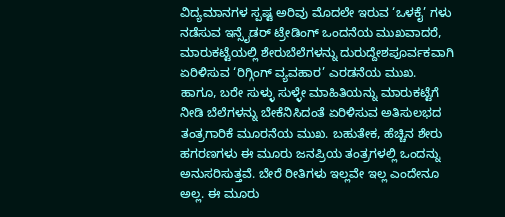ವಿದ್ಯಮಾನಗಳ ಸ್ಪಷ್ಟ ಅರಿವು ಮೊದಲೇ ಇರುವ ‘ಒಳಕೈ’ ಗಳು ನಡೆಸುವ ಇನ್ಸೈಡರ್ ಟ್ರೇಡಿಂಗ್ ಒಂದನೆಯ ಮುಖವಾದರೆ, ಮಾರುಕಟ್ಟೆಯಲ್ಲಿ ಶೇರುಬೆಲೆಗಳನ್ನು ದುರುದ್ದೇಶಪೂರ್ವಕವಾಗಿ ಏರಿಳಿಸುವ ‘ರಿಗ್ಗಿಂಗ್ ವ್ಯವಹಾರ’ ಎರಡನೆಯ ಮುಖ. ಹಾಗೂ, ಬರೇ ಸುಳ್ಳು ಸುಳ್ಳೇ ಮಾಹಿತಿಯನ್ನು ಮಾರುಕಟ್ಟೆಗೆ ನೀಡಿ ಬೆಲೆಗಳನ್ನು ಬೇಕೆನಿಸಿದಂತೆ ಏರಿಳಿಸುವ ಅತಿಸುಲಭದ ತಂತ್ರಗಾರಿಕೆ ಮೂರನೆಯ ಮುಖ. ಬಹುತೇಕ, ಹೆಚ್ಚಿನ ಶೇರು ಹಗರಣಗಳು ಈ ಮೂರು ಜನಪ್ರಿಯ ತಂತ್ರಗಳಲ್ಲಿ ಒಂದನ್ನು ಅನುಸರಿಸುತ್ತವೆ. ಬೇರೆ ರೀತಿಗಳು ಇಲ್ಲವೇ ಇಲ್ಲ ಎಂದೇನೂ ಅಲ್ಲ. ಈ ಮೂರು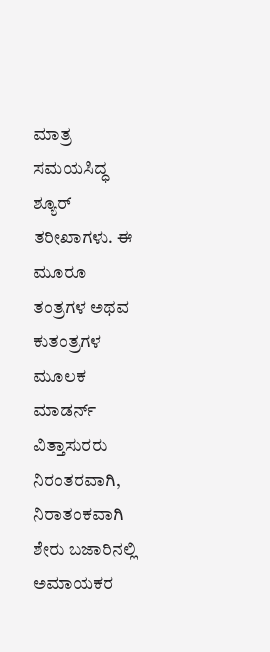ಮಾತ್ರ ಸಮಯಸಿದ್ಧ ಶ್ಯೂರ್ ತರೀಖಾಗಳು. ಈ ಮೂರೂ ತಂತ್ರಗಳ ಅಥವ ಕುತಂತ್ರಗಳ ಮೂಲಕ ಮಾಡರ್ನ್ ವಿತ್ತಾಸುರರು ನಿರಂತರವಾಗಿ, ನಿರಾತಂಕವಾಗಿ ಶೇರು ಬಜಾರಿನಲ್ಲಿ ಅಮಾಯಕರ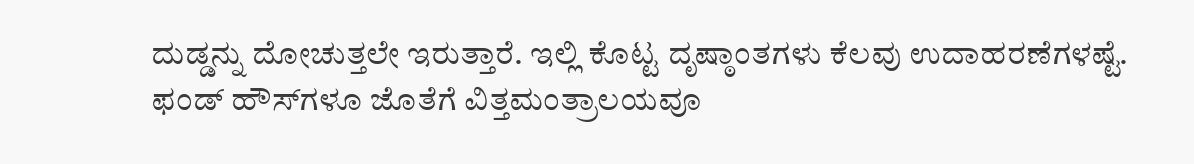ದುಡ್ಡನ್ನು ದೋಚುತ್ತಲೇ ಇರುತ್ತಾರೆ. ಇಲ್ಲಿ ಕೊಟ್ಟ ದೃಷ್ಠಾಂತಗಳು ಕೆಲವು ಉದಾಹರಣೆಗಳಷ್ಟೆ.
ಫಂಡ್ ಹೌಸ್‌ಗಳೂ ಜೊತೆಗೆ ವಿತ್ತಮಂತ್ರಾಲಯವೂ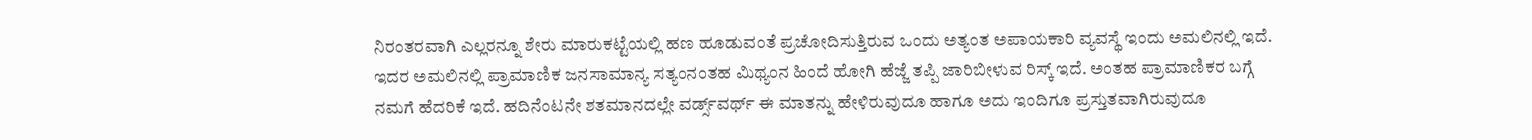ನಿರಂತರವಾಗಿ ಎಲ್ಲರನ್ನೂ ಶೇರು ಮಾರುಕಟ್ಟೆಯಲ್ಲಿ ಹಣ ಹೂಡುವಂತೆ ಪ್ರಚೋದಿಸುತ್ತಿರುವ ಒಂದು ಅತ್ಯಂತ ಅಪಾಯಕಾರಿ ವ್ಯವಸ್ಥೆ ಇಂದು ಅಮಲಿನಲ್ಲಿ ಇದೆ. ಇದರ ಅಮಲಿನಲ್ಲಿ ಪ್ರಾಮಾಣಿಕ ಜನಸಾಮಾನ್ಯ ಸತ್ಯಂನಂತಹ ಮಿಥ್ಯಂನ ಹಿಂದೆ ಹೋಗಿ ಹೆಜ್ಜೆ ತಪ್ಪಿ ಜಾರಿಬೀಳುವ ರಿಸ್ಕ್ ಇದೆ. ಅಂತಹ ಪ್ರಾಮಾಣಿಕರ ಬಗ್ಗೆ ನಮಗೆ ಹೆದರಿಕೆ ಇದೆ. ಹದಿನೆಂಟನೇ ಶತಮಾನದಲ್ಲೇ ವರ್ಡ್ಸ್‌ವರ್ಥ್ ಈ ಮಾತನ್ನು ಹೇಳಿರುವುದೂ ಹಾಗೂ ಅದು ಇಂದಿಗೂ ಪ್ರಸ್ತುತವಾಗಿರುವುದೂ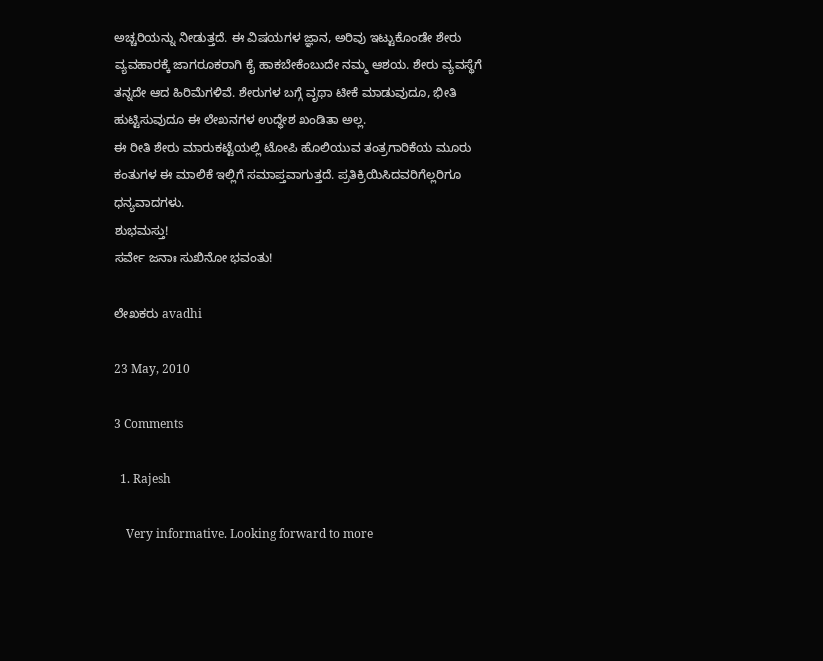ಅಚ್ಚರಿಯನ್ನು ನೀಡುತ್ತದೆ. ಈ ವಿಷಯಗಳ ಜ್ಞಾನ, ಅರಿವು ಇಟ್ಟುಕೊಂಡೇ ಶೇರು ವ್ಯವಹಾರಕ್ಕೆ ಜಾಗರೂಕರಾಗಿ ಕೈ ಹಾಕಬೇಕೆಂಬುದೇ ನಮ್ಮ ಆಶಯ. ಶೇರು ವ್ಯವಸ್ಥೆಗೆ ತನ್ನದೇ ಆದ ಹಿರಿಮೆಗಳಿವೆ. ಶೇರುಗಳ ಬಗ್ಗೆ ವೃಥಾ ಟೀಕೆ ಮಾಡುವುದೂ, ಭೀತಿ ಹುಟ್ಟಿಸುವುದೂ ಈ ಲೇಖನಗಳ ಉದ್ಧೇಶ ಖಂಡಿತಾ ಅಲ್ಲ.
ಈ ರೀತಿ ಶೇರು ಮಾರುಕಟ್ಟೆಯಲ್ಲಿ ಟೋಪಿ ಹೊಲಿಯುವ ತಂತ್ರಗಾರಿಕೆಯ ಮೂರು ಕಂತುಗಳ ಈ ಮಾಲಿಕೆ ಇಲ್ಲಿಗೆ ಸಮಾಪ್ತವಾಗುತ್ತದೆ. ಪ್ರತಿಕ್ರಿಯಿಸಿದವರಿಗೆಲ್ಲರಿಗೂ ಧನ್ಯವಾದಗಳು.
ಶುಭಮಸ್ತು!
ಸರ್ವೇ ಜನಾಃ ಸುಖಿನೋ ಭವಂತು!

ಲೇಖಕರು avadhi

23 May, 2010

3 Comments

  1. Rajesh

    Very informative. Looking forward to more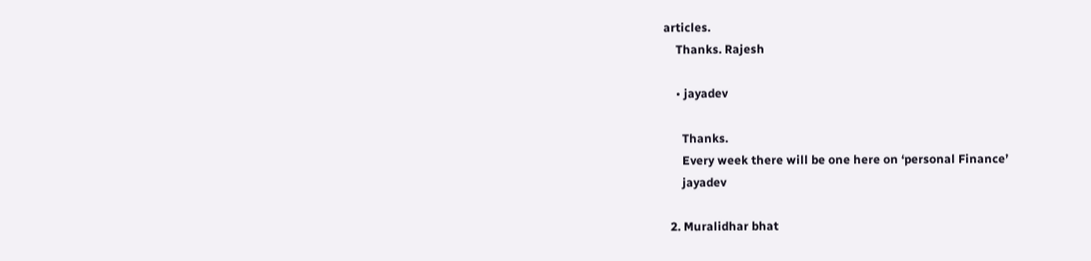articles.
    Thanks. Rajesh

    • jayadev

      Thanks.
      Every week there will be one here on ‘personal Finance’
      jayadev

  2. Muralidhar bhat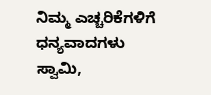ನಿಮ್ಮ ಎಚ್ಚರಿಕೆಗಳಿಗೆ ಧನ್ಯವಾದಗಳು ಸ್ವಾಮಿ,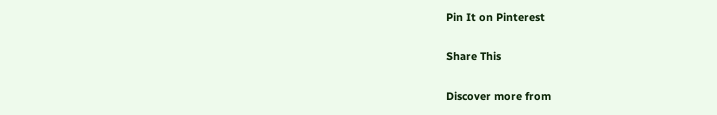Pin It on Pinterest

Share This

Discover more from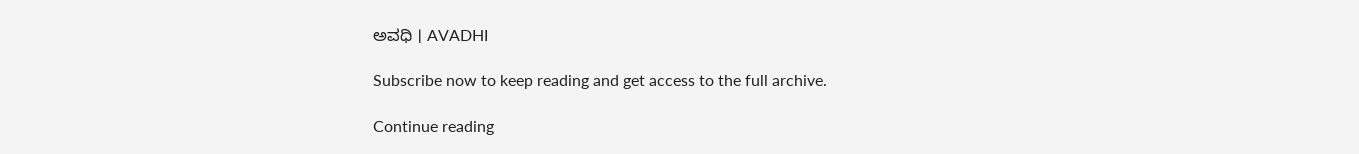ಅವಧಿ । AVADHI

Subscribe now to keep reading and get access to the full archive.

Continue reading